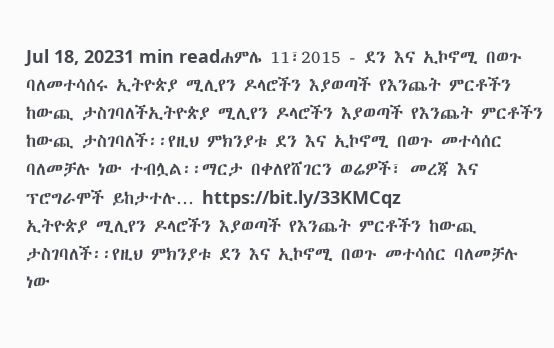Jul 18, 20231 min readሐምሌ 11፣2015 - ደን እና ኢኮኖሚ በወጉ ባለመተሳሰሩ ኢትዮጵያ ሚሊየን ዶላሮችን እያወጣች የእንጨት ምርቶችን ከውጪ ታስገባለችኢትዮጵያ ሚሊየን ዶላሮችን እያወጣች የእንጨት ምርቶችን ከውጪ ታስገባለች፡፡የዚህ ምክንያቱ ደን እና ኢኮኖሚ በወጉ መተሳሰር ባለመቻሉ ነው ተብሏል፡፡ማርታ በቀለየሸገርን ወሬዎች፣ መረጃ እና ፕሮግራሞች ይከታተሉ… https://bit.ly/33KMCqz
ኢትዮጵያ ሚሊየን ዶላሮችን እያወጣች የእንጨት ምርቶችን ከውጪ ታስገባለች፡፡የዚህ ምክንያቱ ደን እና ኢኮኖሚ በወጉ መተሳሰር ባለመቻሉ ነው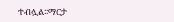ተብሏል፡፡ማርታ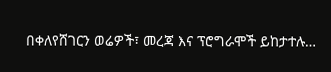በቀለየሸገርን ወሬዎች፣ መረጃ እና ፕሮግራሞች ይከታተሉ…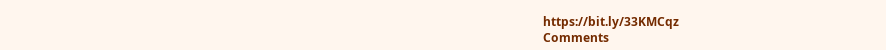https://bit.ly/33KMCqz
Comments